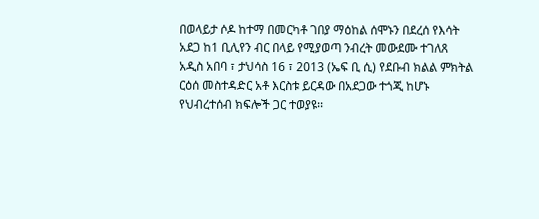በወላይታ ሶዶ ከተማ በመርካቶ ገበያ ማዕከል ሰሞኑን በደረሰ የእሳት አደጋ ከ1 ቢሊየን ብር በላይ የሚያወጣ ንብረት መውደሙ ተገለጸ
አዲስ አበባ ፣ ታህሳስ 16 ፣ 2013 (ኤፍ ቢ ሲ) የደቡብ ክልል ምክትል ርዕሰ መስተዳድር አቶ እርስቱ ይርዳው በአደጋው ተጎጂ ከሆኑ የህብረተሰብ ክፍሎች ጋር ተወያዩ፡፡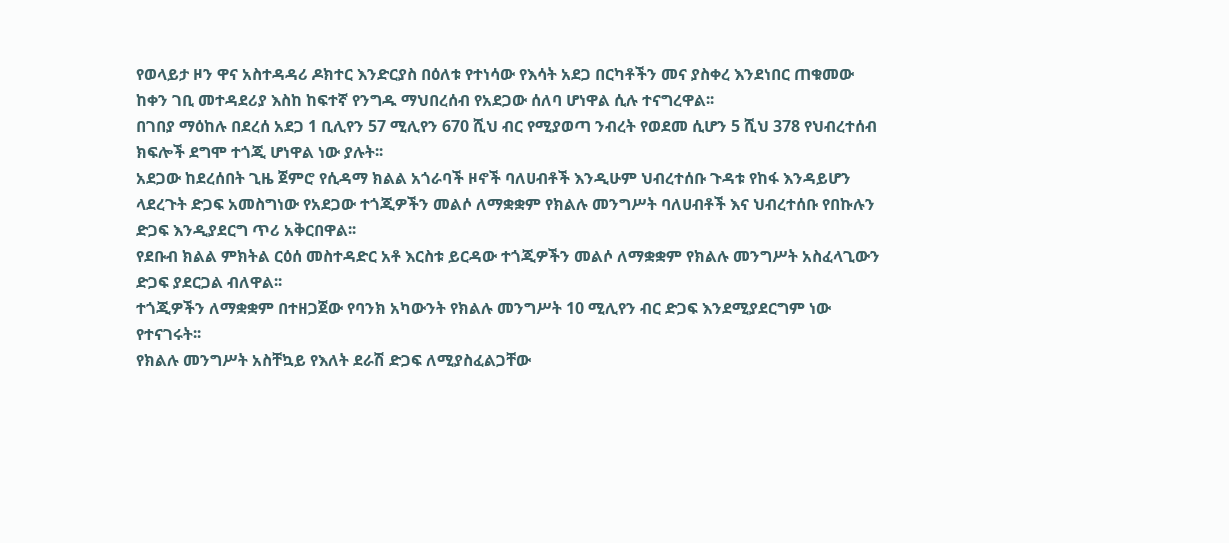የወላይታ ዞን ዋና አስተዳዳሪ ዶክተር እንድርያስ በዕለቱ የተነሳው የእሳት አደጋ በርካቶችን መና ያስቀረ እንደነበር ጠቁመው ከቀን ገቢ መተዳደሪያ እስከ ከፍተኛ የንግዱ ማህበረሰብ የአደጋው ሰለባ ሆነዋል ሲሉ ተናግረዋል፡፡
በገበያ ማዕከሉ በደረሰ አደጋ 1 ቢሊየን 57 ሚሊየን 670 ሺህ ብር የሚያወጣ ንብረት የወደመ ሲሆን 5 ሺህ 378 የህብረተሰብ ክፍሎች ደግሞ ተጎጂ ሆነዋል ነው ያሉት፡፡
አደጋው ከደረሰበት ጊዜ ጀምሮ የሲዳማ ክልል አጎራባች ዞኖች ባለሀብቶች እንዲሁም ህብረተሰቡ ጉዳቱ የከፋ እንዳይሆን ላደረጉት ድጋፍ አመስግነው የአደጋው ተጎጂዎችን መልሶ ለማቋቋም የክልሉ መንግሥት ባለሀብቶች እና ህብረተሰቡ የበኩሉን ድጋፍ እንዲያደርግ ጥሪ አቅርበዋል፡፡
የደቡብ ክልል ምክትል ርዕሰ መስተዳድር አቶ እርስቱ ይርዳው ተጎጂዎችን መልሶ ለማቋቋም የክልሉ መንግሥት አስፈላጊውን ድጋፍ ያደርጋል ብለዋል፡፡
ተጎጂዎችን ለማቋቋም በተዘጋጀው የባንክ አካውንት የክልሉ መንግሥት 10 ሚሊየን ብር ድጋፍ እንደሚያደርግም ነው የተናገሩት፡፡
የክልሉ መንግሥት አስቸኳይ የእለት ደራሽ ድጋፍ ለሚያስፈልጋቸው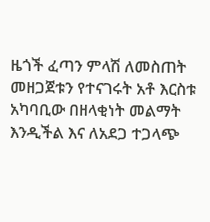ዜጎች ፈጣን ምላሽ ለመስጠት መዘጋጀቱን የተናገሩት አቶ እርስቱ አካባቢው በዘላቂነት መልማት እንዲችል እና ለአደጋ ተጋላጭ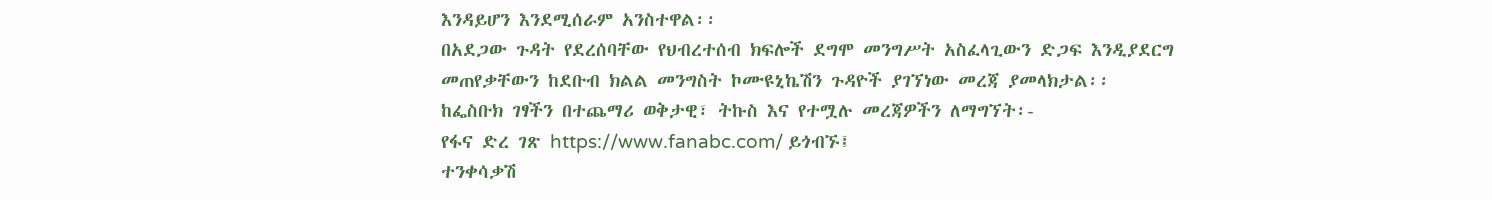እንዳይሆን እንደሚሰራም አንስተዋል፡፡
በአደጋው ጉዳት የደረሰባቸው የህብረተሰብ ክፍሎች ደግሞ መንግሥት አስፈላጊውን ድጋፍ እንዲያደርግ መጠየቃቸውን ከደቡብ ክልል መንግስት ኮሙዩኒኬሽን ጉዳዮች ያገኘነው መረጃ ያመላክታል፡፡
ከፌስቡክ ገፃችን በተጨማሪ ወቅታዊ፣ ትኩስ እና የተሟሉ መረጃዎችን ለማግኘት፡-
የፋና ድረ ገጽ https://www.fanabc.com/ ይጎብኙ፤
ተንቀሳቃሽ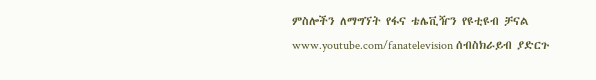ምስሎችን ለማግኘት የፋና ቴሌቪዥን የዩቲዩብ ቻናል www.youtube.com/fanatelevision ሰብስክራይብ ያድርጉ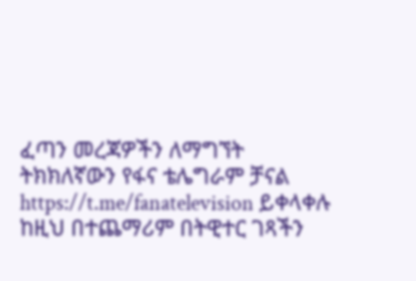ፈጣን መረጃዎችን ለማግኘት ትክክለኛውን የፋና ቴሌግራም ቻናል https://t.me/fanatelevision ይቀላቀሉ
ከዚህ በተጨማሪም በትዊተር ገጻችን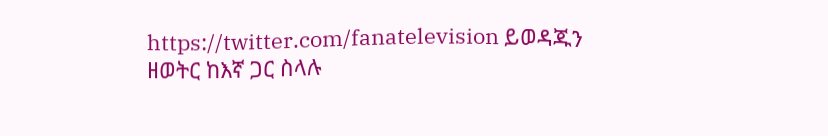https://twitter.com/fanatelevision ይወዳጁን
ዘወትር ከእኛ ጋር ስላሉ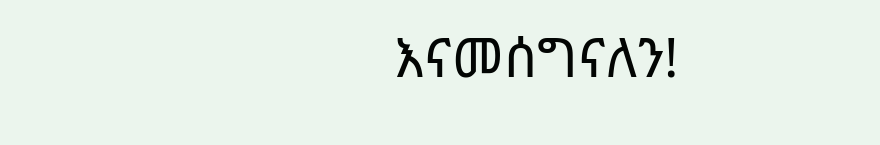እናመሰግናለን!